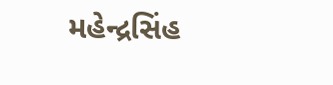મહેન્દ્રસિંહ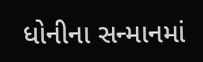ધોનીના સન્માનમાં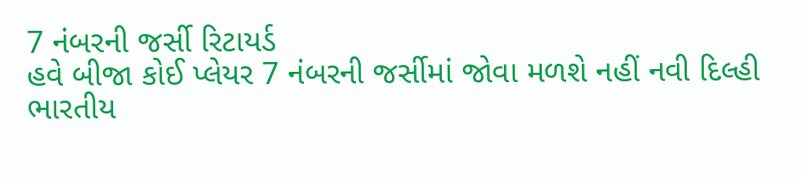7 નંબરની જર્સી રિટાયર્ડ
હવે બીજા કોઈ પ્લેયર 7 નંબરની જર્સીમાં જોવા મળશે નહીં નવી દિલ્હી ભારતીય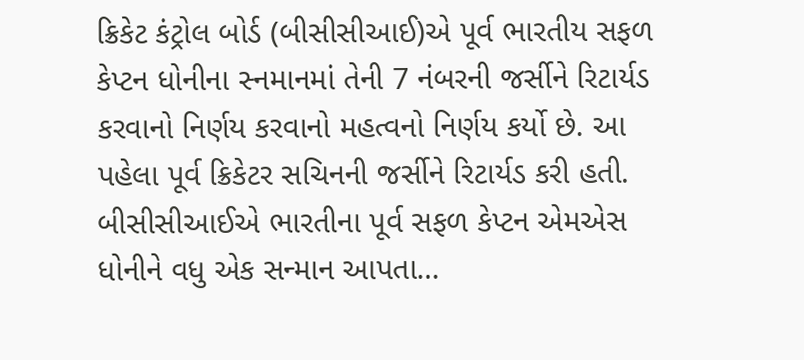ક્રિકેટ કંટ્રોલ બોર્ડ (બીસીસીઆઈ)એ પૂર્વ ભારતીય સફળ કેપ્ટન ધોનીના સ્નમાનમાં તેની 7 નંબરની જર્સીને રિટાર્યડ કરવાનો નિર્ણય કરવાનો મહત્વનો નિર્ણય કર્યો છે. આ પહેલા પૂર્વ ક્રિકેટર સચિનની જર્સીને રિટાર્યડ કરી હતી. બીસીસીઆઈએ ભારતીના પૂર્વ સફળ કેપ્ટન એમએસ ધોનીને વધુ એક સન્માન આપતા…